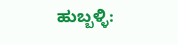ಹುಬ್ಬಳ್ಳಿ: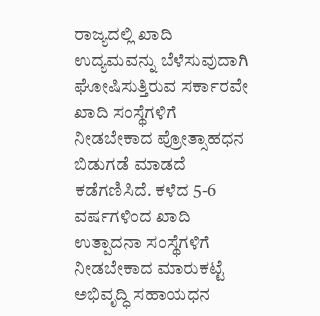ರಾಜ್ಯದಲ್ಲಿ ಖಾದಿ ಉದ್ಯಮವನ್ನು ಬೆಳೆಸುವುದಾಗಿ ಘೋಷಿಸುತ್ತಿರುವ ಸರ್ಕಾರವೇ ಖಾದಿ ಸಂಸ್ಥೆಗಳಿಗೆ ನೀಡಬೇಕಾದ ಪ್ರೋತ್ಸಾಹಧನ ಬಿಡುಗಡೆ ಮಾಡದೆ ಕಡೆಗಣಿಸಿದೆ. ಕಳೆದ 5-6 ವರ್ಷಗಳಿಂದ ಖಾದಿ ಉತ್ಪಾದನಾ ಸಂಸ್ಥೆಗಳಿಗೆ ನೀಡಬೇಕಾದ ಮಾರುಕಟ್ಟೆ ಅಭಿವೃದ್ಧಿ ಸಹಾಯಧನ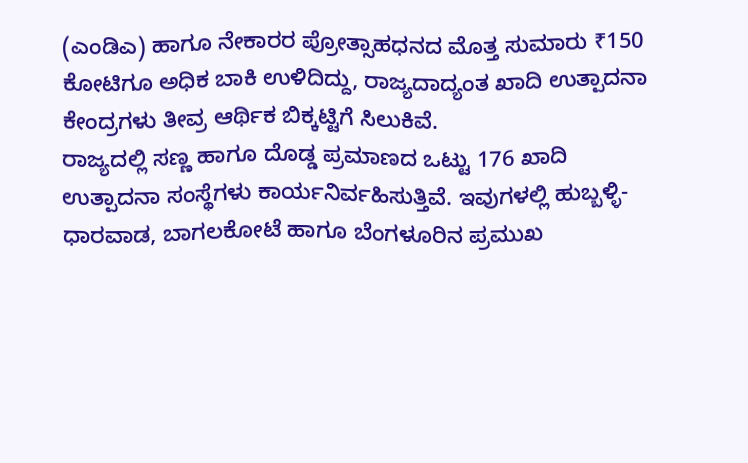(ಎಂಡಿಎ) ಹಾಗೂ ನೇಕಾರರ ಪ್ರೋತ್ಸಾಹಧನದ ಮೊತ್ತ ಸುಮಾರು ₹150 ಕೋಟಿಗೂ ಅಧಿಕ ಬಾಕಿ ಉಳಿದಿದ್ದು, ರಾಜ್ಯದಾದ್ಯಂತ ಖಾದಿ ಉತ್ಪಾದನಾ ಕೇಂದ್ರಗಳು ತೀವ್ರ ಆರ್ಥಿಕ ಬಿಕ್ಕಟ್ಟಿಗೆ ಸಿಲುಕಿವೆ.
ರಾಜ್ಯದಲ್ಲಿ ಸಣ್ಣ ಹಾಗೂ ದೊಡ್ಡ ಪ್ರಮಾಣದ ಒಟ್ಟು 176 ಖಾದಿ ಉತ್ಪಾದನಾ ಸಂಸ್ಥೆಗಳು ಕಾರ್ಯನಿರ್ವಹಿಸುತ್ತಿವೆ. ಇವುಗಳಲ್ಲಿ ಹುಬ್ಬಳ್ಳಿ-ಧಾರವಾಡ, ಬಾಗಲಕೋಟೆ ಹಾಗೂ ಬೆಂಗಳೂರಿನ ಪ್ರಮುಖ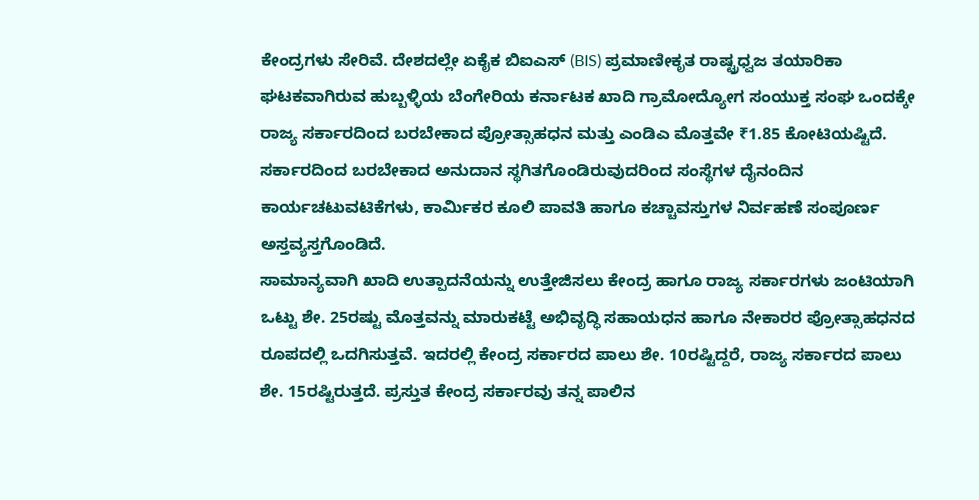ಕೇಂದ್ರಗಳು ಸೇರಿವೆ. ದೇಶದಲ್ಲೇ ಏಕೈಕ ಬಿಐಎಸ್ (BIS) ಪ್ರಮಾಣೀಕೃತ ರಾಷ್ಟ್ರಧ್ವಜ ತಯಾರಿಕಾ ಘಟಕವಾಗಿರುವ ಹುಬ್ಬಳ್ಳಿಯ ಬೆಂಗೇರಿಯ ಕರ್ನಾಟಕ ಖಾದಿ ಗ್ರಾಮೋದ್ಯೋಗ ಸಂಯುಕ್ತ ಸಂಘ ಒಂದಕ್ಕೇ ರಾಜ್ಯ ಸರ್ಕಾರದಿಂದ ಬರಬೇಕಾದ ಪ್ರೋತ್ಸಾಹಧನ ಮತ್ತು ಎಂಡಿಎ ಮೊತ್ತವೇ ₹1.85 ಕೋಟಿಯಷ್ಟಿದೆ. ಸರ್ಕಾರದಿಂದ ಬರಬೇಕಾದ ಅನುದಾನ ಸ್ಥಗಿತಗೊಂಡಿರುವುದರಿಂದ ಸಂಸ್ಥೆಗಳ ದೈನಂದಿನ ಕಾರ್ಯಚಟುವಟಿಕೆಗಳು, ಕಾರ್ಮಿಕರ ಕೂಲಿ ಪಾವತಿ ಹಾಗೂ ಕಚ್ಚಾವಸ್ತುಗಳ ನಿರ್ವಹಣೆ ಸಂಪೂರ್ಣ ಅಸ್ತವ್ಯಸ್ತಗೊಂಡಿದೆ.
ಸಾಮಾನ್ಯವಾಗಿ ಖಾದಿ ಉತ್ಪಾದನೆಯನ್ನು ಉತ್ತೇಜಿಸಲು ಕೇಂದ್ರ ಹಾಗೂ ರಾಜ್ಯ ಸರ್ಕಾರಗಳು ಜಂಟಿಯಾಗಿ ಒಟ್ಟು ಶೇ. 25ರಷ್ಟು ಮೊತ್ತವನ್ನು ಮಾರುಕಟ್ಟೆ ಅಭಿವೃದ್ಧಿ ಸಹಾಯಧನ ಹಾಗೂ ನೇಕಾರರ ಪ್ರೋತ್ಸಾಹಧನದ ರೂಪದಲ್ಲಿ ಒದಗಿಸುತ್ತವೆ. ಇದರಲ್ಲಿ ಕೇಂದ್ರ ಸರ್ಕಾರದ ಪಾಲು ಶೇ. 10ರಷ್ಟಿದ್ದರೆ, ರಾಜ್ಯ ಸರ್ಕಾರದ ಪಾಲು ಶೇ. 15ರಷ್ಟಿರುತ್ತದೆ. ಪ್ರಸ್ತುತ ಕೇಂದ್ರ ಸರ್ಕಾರವು ತನ್ನ ಪಾಲಿನ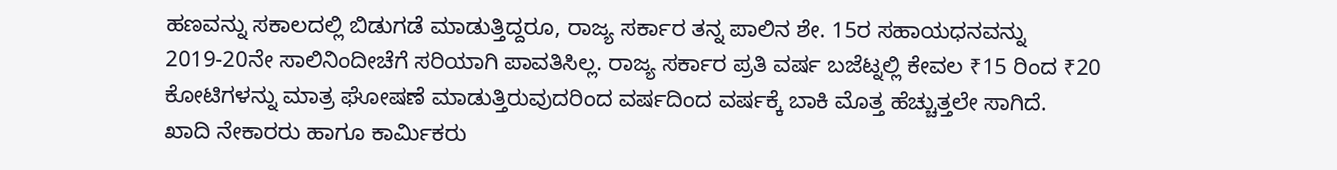ಹಣವನ್ನು ಸಕಾಲದಲ್ಲಿ ಬಿಡುಗಡೆ ಮಾಡುತ್ತಿದ್ದರೂ, ರಾಜ್ಯ ಸರ್ಕಾರ ತನ್ನ ಪಾಲಿನ ಶೇ. 15ರ ಸಹಾಯಧನವನ್ನು 2019-20ನೇ ಸಾಲಿನಿಂದೀಚೆಗೆ ಸರಿಯಾಗಿ ಪಾವತಿಸಿಲ್ಲ. ರಾಜ್ಯ ಸರ್ಕಾರ ಪ್ರತಿ ವರ್ಷ ಬಜೆಟ್ನಲ್ಲಿ ಕೇವಲ ₹15 ರಿಂದ ₹20 ಕೋಟಿಗಳನ್ನು ಮಾತ್ರ ಘೋಷಣೆ ಮಾಡುತ್ತಿರುವುದರಿಂದ ವರ್ಷದಿಂದ ವರ್ಷಕ್ಕೆ ಬಾಕಿ ಮೊತ್ತ ಹೆಚ್ಚುತ್ತಲೇ ಸಾಗಿದೆ.
ಖಾದಿ ನೇಕಾರರು ಹಾಗೂ ಕಾರ್ಮಿಕರು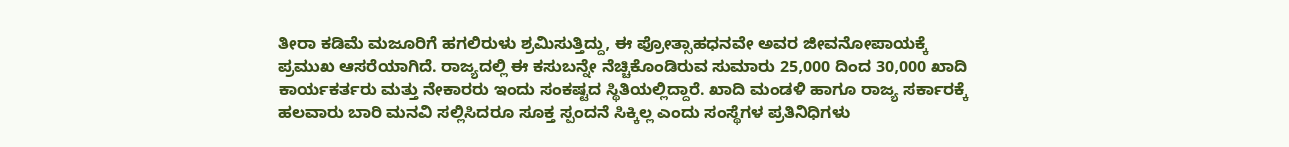ತೀರಾ ಕಡಿಮೆ ಮಜೂರಿಗೆ ಹಗಲಿರುಳು ಶ್ರಮಿಸುತ್ತಿದ್ದು, ಈ ಪ್ರೋತ್ಸಾಹಧನವೇ ಅವರ ಜೀವನೋಪಾಯಕ್ಕೆ ಪ್ರಮುಖ ಆಸರೆಯಾಗಿದೆ. ರಾಜ್ಯದಲ್ಲಿ ಈ ಕಸುಬನ್ನೇ ನೆಚ್ಚಿಕೊಂಡಿರುವ ಸುಮಾರು 25,000 ದಿಂದ 30,000 ಖಾದಿ ಕಾರ್ಯಕರ್ತರು ಮತ್ತು ನೇಕಾರರು ಇಂದು ಸಂಕಷ್ಟದ ಸ್ಥಿತಿಯಲ್ಲಿದ್ದಾರೆ. ಖಾದಿ ಮಂಡಳಿ ಹಾಗೂ ರಾಜ್ಯ ಸರ್ಕಾರಕ್ಕೆ ಹಲವಾರು ಬಾರಿ ಮನವಿ ಸಲ್ಲಿಸಿದರೂ ಸೂಕ್ತ ಸ್ಪಂದನೆ ಸಿಕ್ಕಿಲ್ಲ ಎಂದು ಸಂಸ್ಥೆಗಳ ಪ್ರತಿನಿಧಿಗಳು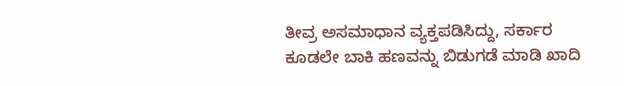ತೀವ್ರ ಅಸಮಾಧಾನ ವ್ಯಕ್ತಪಡಿಸಿದ್ದು, ಸರ್ಕಾರ ಕೂಡಲೇ ಬಾಕಿ ಹಣವನ್ನು ಬಿಡುಗಡೆ ಮಾಡಿ ಖಾದಿ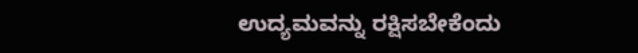ಉದ್ಯಮವನ್ನು ರಕ್ಷಿಸಬೇಕೆಂದು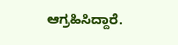ಆಗ್ರಹಿಸಿದ್ದಾರೆ.